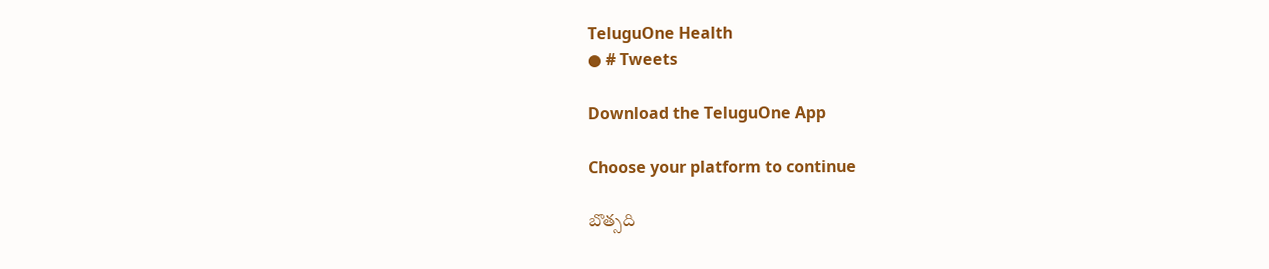TeluguOne Health
● # Tweets

Download the TeluguOne App

Choose your platform to continue

బొత్సది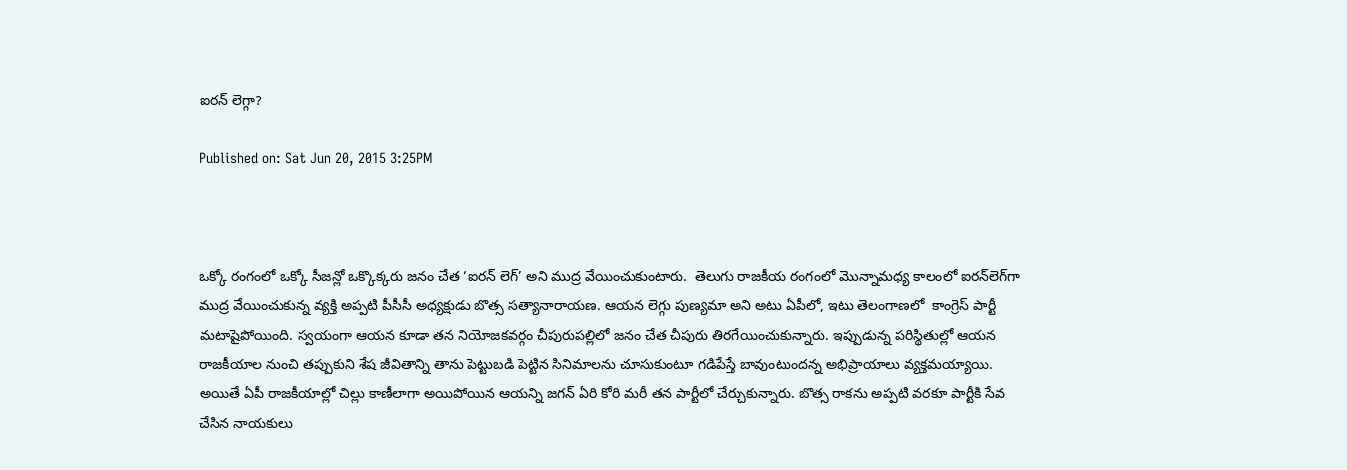ఐరన్ లెగ్గా?

Published on: Sat Jun 20, 2015 3:25PM



ఒక్కో రంగంలో ఒక్కో సీజన్లో ఒక్కొక్కరు జనం చేత ‘ఐరన్ లెగ్’ అని ముద్ర వేయించుకుంటారు.  తెలుగు రాజకీయ రంగంలో మొన్నామధ్య కాలంలో ఐరన్‌లెగ్‌గా ముద్ర వేయించుకున్న వ్యక్తి అప్పటి పీసీసీ అధ్యక్షుడు బొత్స సత్యానారాయణ. ఆయన లెగ్గు పుణ్యమా అని అటు ఏపీలో, ఇటు తెలంగాణలో  కాంగ్రెస్ పార్టీ మటాషైపోయింది. స్వయంగా ఆయన కూడా తన నియోజకవర్గం చీపురుపల్లిలో జనం చేత చీపురు తిరగేయించుకున్నారు. ఇప్పుడున్న పరిస్థితుల్లో ఆయన రాజకీయాల నుంచి తప్పుకుని శేష జీవితాన్ని తాను పెట్టుబడి పెట్టిన సినిమాలను చూసుకుంటూ గడిపేస్తే బావుంటుందన్న అభిప్రాయాలు వ్యక్తమయ్యాయి. అయితే ఏపీ రాజకీయాల్లో చిల్లు కాణీలాగా అయిపోయిన ఆయన్ని జగన్ ఏరి కోరి మరీ తన పార్టీలో చేర్చుకున్నారు. బొత్స రాకను అప్పటి వరకూ పార్టీకి సేవ చేసిన నాయకులు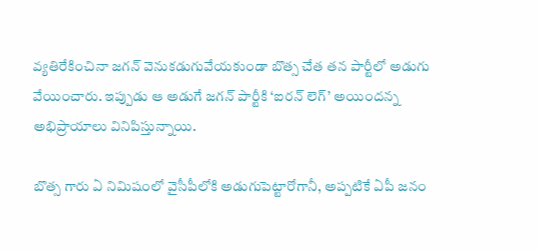వ్యతిరేకించినా జగన్ వెనుకడుగువేయకుండా బొత్స చేత తన పార్టీలో అడుగు వేయించారు. ఇప్పుడు ఆ అడుగే జగన్ పార్టీకి ‘ఐరన్ లెగ్’ అయిందన్న అభిప్రాయాలు వినిపిస్తున్నాయి.

బొత్స గారు ఏ నిమిషంలో వైసీపీలోకి అడుగుపెట్టారోగానీ, అప్పటికే ఏపీ జనం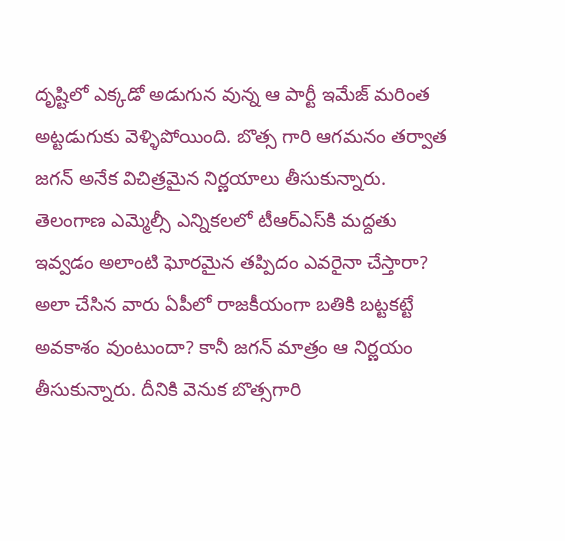దృష్టిలో ఎక్కడో అడుగున వున్న ఆ పార్టీ ఇమేజ్ మరింత అట్టడుగుకు వెళ్ళిపోయింది. బొత్స గారి ఆగమనం తర్వాత జగన్ అనేక విచిత్రమైన నిర్ణయాలు తీసుకున్నారు. తెలంగాణ ఎమ్మెల్సీ ఎన్నికలలో టీఆర్ఎస్‌కి మద్దతు ఇవ్వడం అలాంటి ఘోరమైన తప్పిదం ఎవరైనా చేస్తారా? అలా చేసిన వారు ఏపీలో రాజకీయంగా బతికి బట్టకట్టే అవకాశం వుంటుందా? కానీ జగన్ మాత్రం ఆ నిర్ణయం తీసుకున్నారు. దీనికి వెనుక బొత్సగారి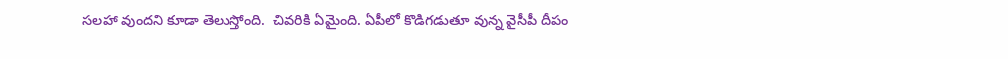సలహా వుందని కూడా తెలుస్తోంది.  చివరికి ఏమైంది. ఏపీలో కొడిగడుతూ వున్న వైసీపీ దీపం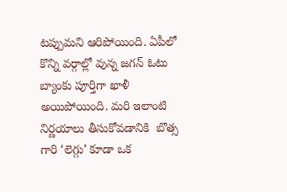టప్పుమని ఆరిపోయింది. ఏపీలో కొన్ని వర్గాల్లో వున్న జగన్ ఓటు  బ్యాంకు పూర్తిగా ఖాళీ అయిపోయింది. మరి ఇలాంటి నిర్ణయాలు తీసుకోవడానికి  బొత్స గారి ‘లెగ్గు’ కూడా ఒక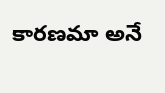కారణమా అనే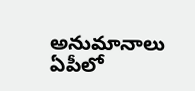అనుమానాలు ఏపీలో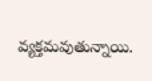వ్యక్తమవుతున్నాయి.